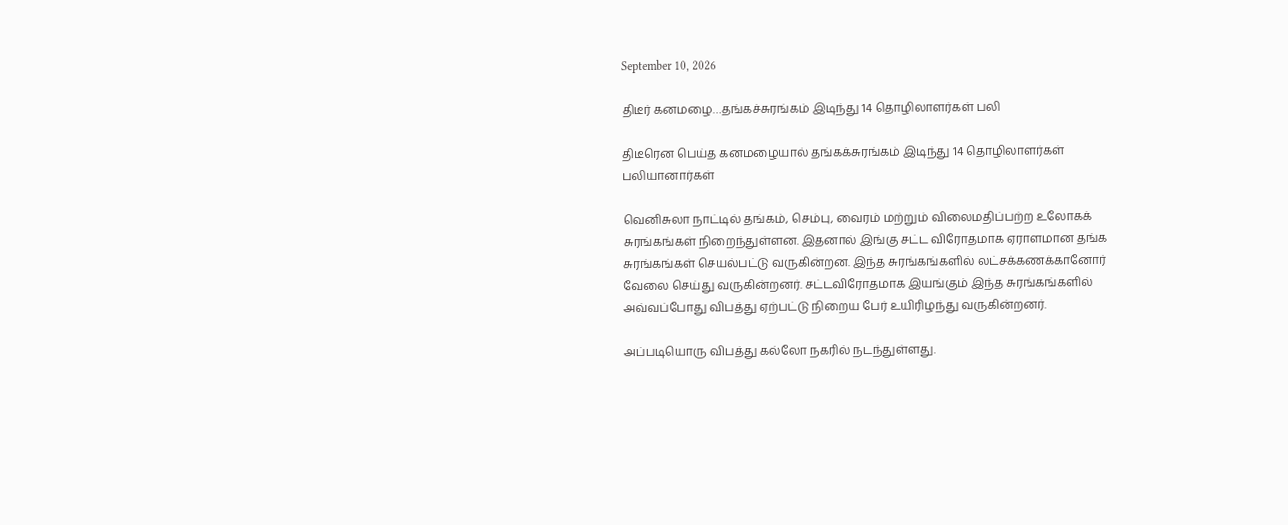September 10, 2026

திடீர் கனமழை…தங்கச்சுரங்கம் இடிந்து 14 தொழிலாளர்கள் பலி

திடீரென பெய்த கனமழையால் தங்கக்சுரங்கம் இடிந்து 14 தொழிலாளர்கள் பலியானார்கள்

வெனிசுலா நாட்டில் தங்கம், செம்பு, வைரம் மற்றும் விலைமதிப்பற்ற உலோகக் சுரங்கங்கள் நிறைந்துள்ளன. இதனால் இங்கு சட்ட விரோதமாக ஏராளமான தங்க சுரங்கங்கள் செயல்பட்டு வருகின்றன. இந்த சுரங்கங்களில் லட்சக்கணக்கானோர் வேலை செய்து வருகின்றனர். சட்டவிரோதமாக இயங்கும் இந்த சுரங்கங்களில் அவ்வப்போது விபத்து ஏற்பட்டு நிறைய பேர் உயிரிழந்து வருகின்றனர்.

அப்படியொரு விபத்து கல்லோ நகரில் நடந்துள்ளது.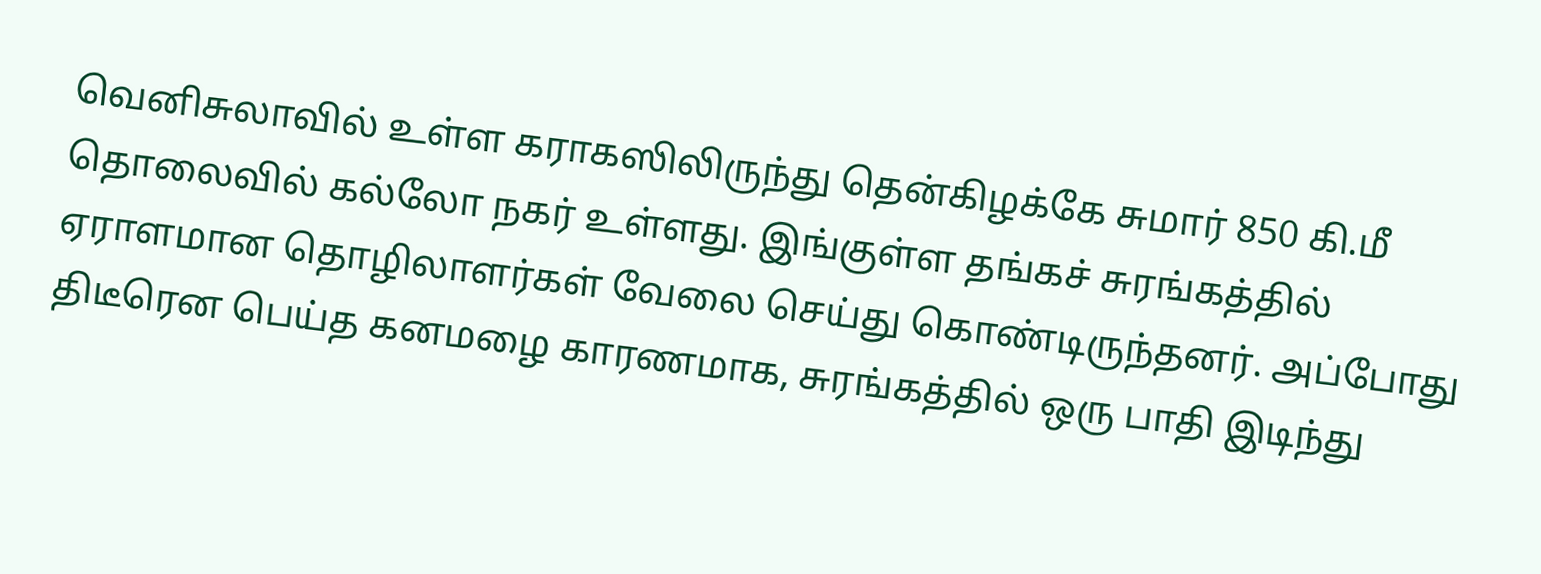வெனிசுலாவில் உள்ள கராகஸிலிருந்து தென்கிழக்கே சுமார் 850 கி.மீ தொலைவில் கல்லோ நகர் உள்ளது. இங்குள்ள தங்கச் சுரங்கத்தில் ஏராளமான தொழிலாளர்கள் வேலை செய்து கொண்டிருந்தனர். அப்போது திடீரென பெய்த கனமழை காரணமாக, சுரங்கத்தில் ஒரு பாதி இடிந்து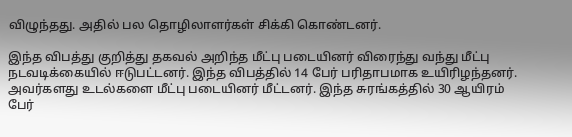விழுந்தது. அதில் பல தொழிலாளர்கள் சிக்கி கொண்டனர்.

இந்த விபத்து குறித்து தகவல் அறிந்த மீட்பு படையினர் விரைந்து வந்து மீட்பு நடவடிக்கையில் ஈடுபட்டனர். இந்த விபத்தில் 14 பேர் பரிதாபமாக உயிரிழந்தனர். அவர்களது உடல்களை மீட்பு படையினர் மீட்டனர். இந்த சுரங்கத்தில் 30 ஆயிரம் பேர்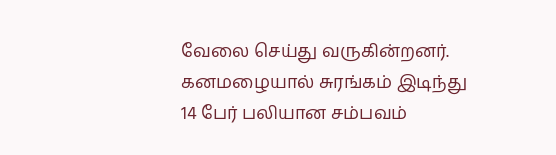வேலை செய்து வருகின்றனர். கனமழையால் சுரங்கம் இடிந்து 14 பேர் பலியான சம்பவம்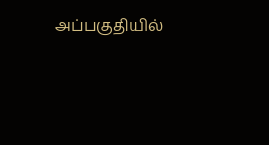அப்பகுதியில்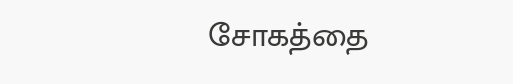சோகத்தை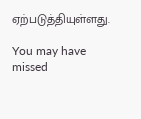ஏற்படுத்தியுள்ளது.

You may have missed